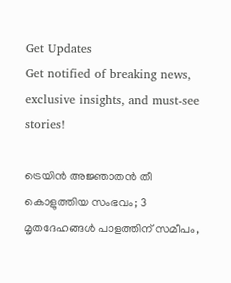Get Updates
Get notified of breaking news, exclusive insights, and must-see stories!

ട്രെയിന്‍ അജ്ഞാതന്‍ തീ കൊളുത്തിയ സംഭവം; 3 മൃതദേഹങ്ങള്‍ പാളത്തിന് സമീപം,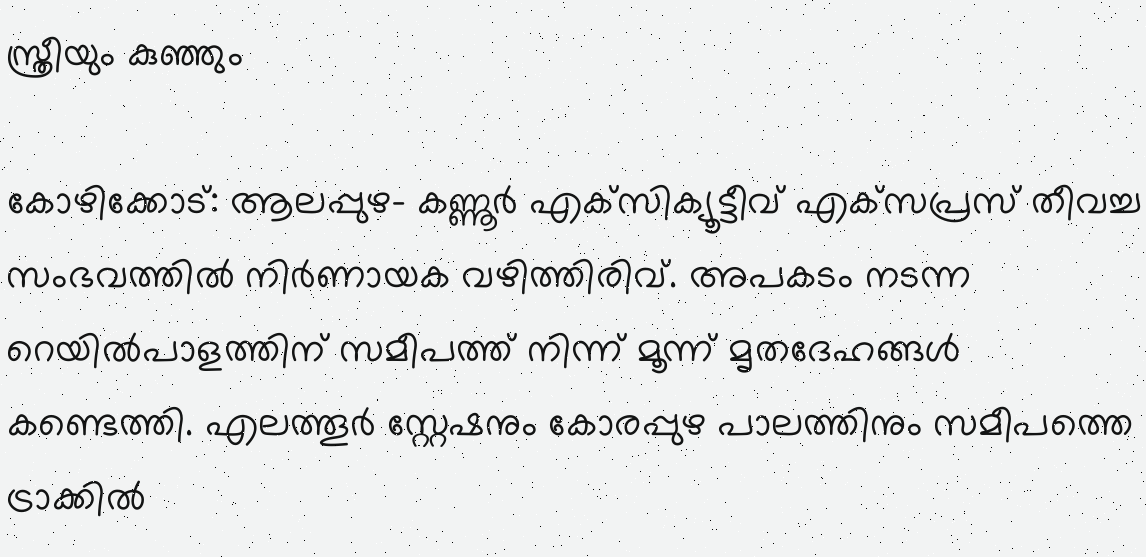സ്ത്രീയും കുഞ്ഞും

കോഴിക്കോട്: ആലപ്പുഴ- കണ്ണൂര്‍ എക്‌സിക്യൂട്ടീവ് എക്‌സപ്രസ് തീവച്ച സംഭവത്തില്‍ നിര്‍ണായക വഴിത്തിരിവ്. അപകടം നടന്ന റെയില്‍പാളത്തിന് സമീപത്ത് നിന്ന് മൂന്ന് മൃതദേഹങ്ങള്‍ കണ്ടെത്തി. എലത്തൂര്‍ സ്റ്റേഷനും കോരപ്പുഴ പാലത്തിനും സമീപത്തെ ട്രാക്കില്‍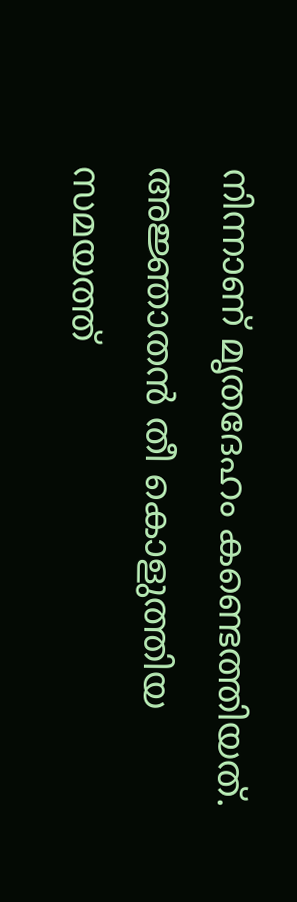നിന്നാണ് മൃതദേഹം കണ്ടെത്തിയത്. അജ്ഞാതന്‍ തീ കൊളുത്തിയ സമയത്ത്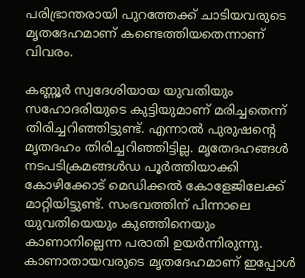പരിഭ്രാന്തരായി പുറത്തേക്ക് ചാടിയവരുടെ മൃതദേഹമാണ് കണ്ടെത്തിയതെന്നാണ് വിവരം.

കണ്ണൂര്‍ സ്വദേശിയായ യുവതിയും സഹോദരിയുടെ കുട്ടിയുമാണ് മരിച്ചതെന്ന് തിരിച്ചറിഞ്ഞിട്ടുണ്ട്. എന്നാല്‍ പുരുഷന്റെ മൃതദഹം തിരിച്ചറിഞ്ഞിട്ടില്ല. മൃതേദഹങ്ങള്‍ നടപടിക്രമങ്ങള്‍ഡ പൂര്‍ത്തിയാക്കി കോഴിക്കോട് മെഡിക്കല്‍ കോളേജിലേക്ക് മാറ്റിയിട്ടുണ്ട്. സംഭവത്തിന് പിന്നാലെ യുവതിയെയും കുഞ്ഞിനെയും കാണാനില്ലെന്ന പരാതി ഉയര്‍ന്നിരുന്നു. കാണാതായവരുടെ മൃതദേഹമാണ് ഇപ്പോള്‍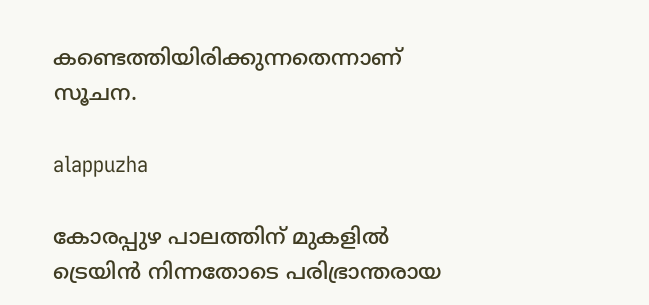കണ്ടെത്തിയിരിക്കുന്നതെന്നാണ് സൂചന.

alappuzha

കോരപ്പുഴ പാലത്തിന് മുകളില്‍ ട്രെയിന്‍ നിന്നതോടെ പരിഭ്രാന്തരായ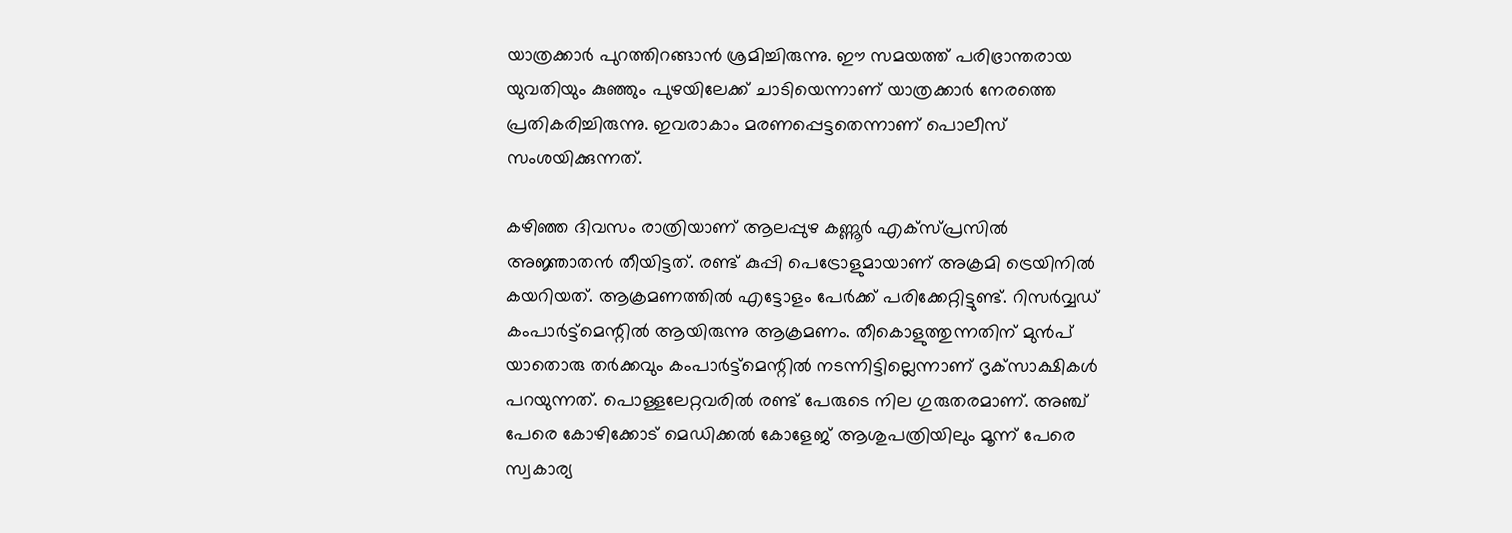യാത്രക്കാര്‍ പുറത്തിറങ്ങാന്‍ ശ്രമിച്ചിരുന്നു. ഈ സമയത്ത് പരിഭ്രാന്തരായ യുവതിയും കുഞ്ഞും പുഴയിലേക്ക് ചാടിയെന്നാണ് യാത്രക്കാര്‍ നേരത്തെ പ്രതികരിച്ചിരുന്നു. ഇവരാകാം മരണപ്പെട്ടതെന്നാണ് പൊലീസ് സംശയിക്കുന്നത്.

കഴിഞ്ഞ ദിവസം രാത്രിയാണ് ആലപ്പുഴ കണ്ണൂര്‍ എക്‌സ്പ്രസില്‍ അജ്ഞാതന്‍ തീയിട്ടത്. രണ്ട് കുപ്പി പെട്രോളുമായാണ് അക്രമി ട്രെയിനില്‍ കയറിയത്. ആക്രമണത്തില്‍ എട്ടോളം പേര്‍ക്ക് പരിക്കേറ്റിട്ടുണ്ട്. റിസര്‍വ്വഡ് കംപാര്‍ട്ട്മെന്റില്‍ ആയിരുന്നു ആക്രമണം. തീകൊളുത്തുന്നതിന് മുന്‍പ് യാതൊരു തര്‍ക്കവും കംപാര്‍ട്ട്‌മെന്റില്‍ നടന്നിട്ടില്ലെന്നാണ് ദൃക്‌സാക്ഷികള്‍ പറയുന്നത്. പൊള്ളലേറ്റവരില്‍ രണ്ട് പേരുടെ നില ഗുരുതരമാണ്. അഞ്ച് പേരെ കോഴിക്കോട് മെഡിക്കല്‍ കോളേജ് ആശുപത്രിയിലും മൂന്ന് പേരെ സ്വകാര്യ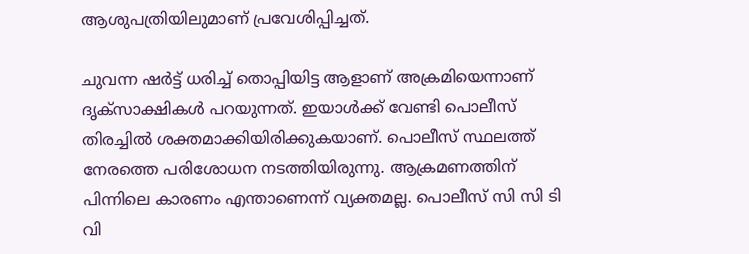ആശുപത്രിയിലുമാണ് പ്രവേശിപ്പിച്ചത്.

ചുവന്ന ഷര്‍ട്ട് ധരിച്ച് തൊപ്പിയിട്ട ആളാണ് അക്രമിയെന്നാണ് ദൃക്സാക്ഷികള്‍ പറയുന്നത്. ഇയാള്‍ക്ക് വേണ്ടി പൊലീസ് തിരച്ചില്‍ ശക്തമാക്കിയിരിക്കുകയാണ്. പൊലീസ് സ്ഥലത്ത് നേരത്തെ പരിശോധന നടത്തിയിരുന്നു. ആക്രമണത്തിന് പിന്നിലെ കാരണം എന്താണെന്ന് വ്യക്തമല്ല. പൊലീസ് സി സി ടി വി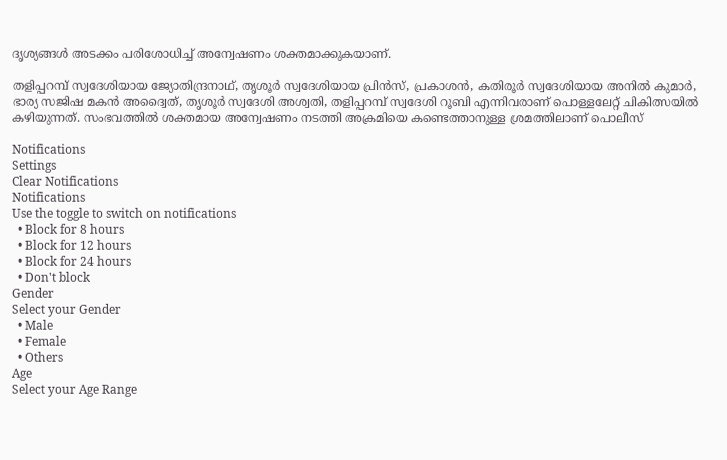ദൃശ്യങ്ങള്‍ അടക്കം പരിശോധിച്ച് അന്വേഷണം ശക്തമാക്കുകയാണ്.

തളിപ്പറമ്പ് സ്വദേശിയായ ജ്യോതിന്ദ്രനാഥ്, തൃശൂര്‍ സ്വദേശിയായ പ്രിന്‍സ്, പ്രകാശന്‍, കതിരൂര്‍ സ്വദേശിയായ അനില്‍ കുമാര്‍, ഭാര്യ സജിഷ മകന്‍ അദ്വൈത്, തൃശൂര്‍ സ്വദേശി അശ്വതി, തളിപ്പറമ്പ് സ്വദേശി റൂബി എന്നിവരാണ് പൊള്ളലേറ്റ് ചികിത്സയില്‍ കഴിയുന്നത്. സംഭവത്തില്‍ ശക്തമായ അന്വേഷണം നടത്തി അക്രമിയെ കണ്ടെത്താനുള്ള ശ്രമത്തിലാണ് പൊലീസ്

Notifications
Settings
Clear Notifications
Notifications
Use the toggle to switch on notifications
  • Block for 8 hours
  • Block for 12 hours
  • Block for 24 hours
  • Don't block
Gender
Select your Gender
  • Male
  • Female
  • Others
Age
Select your Age Range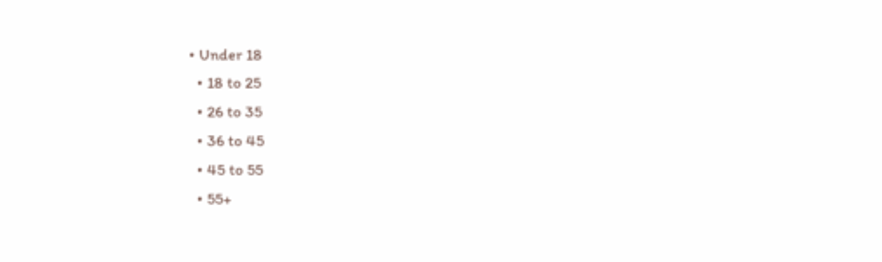• Under 18
  • 18 to 25
  • 26 to 35
  • 36 to 45
  • 45 to 55
  • 55+